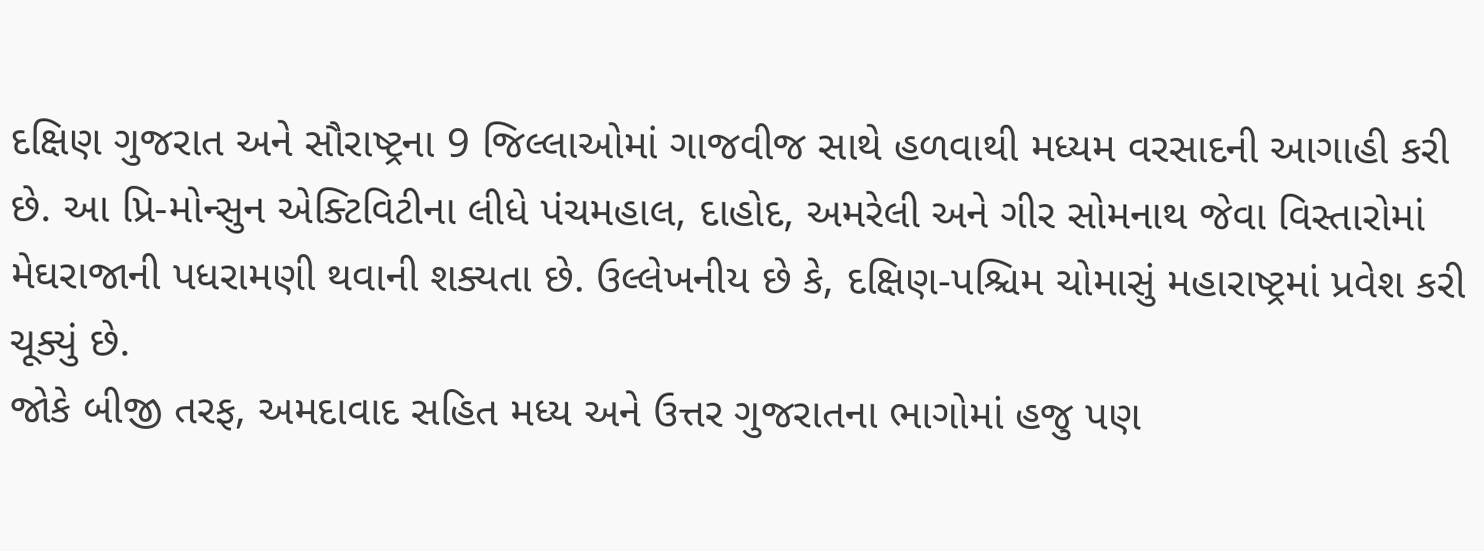દક્ષિણ ગુજરાત અને સૌરાષ્ટ્રના 9 જિલ્લાઓમાં ગાજવીજ સાથે હળવાથી મધ્યમ વરસાદની આગાહી કરી છે. આ પ્રિ-મોન્સુન એક્ટિવિટીના લીધે પંચમહાલ, દાહોદ, અમરેલી અને ગીર સોમનાથ જેવા વિસ્તારોમાં મેઘરાજાની પધરામણી થવાની શક્યતા છે. ઉલ્લેખનીય છે કે, દક્ષિણ-પશ્ચિમ ચોમાસું મહારાષ્ટ્રમાં પ્રવેશ કરી ચૂક્યું છે.
જોકે બીજી તરફ, અમદાવાદ સહિત મધ્ય અને ઉત્તર ગુજરાતના ભાગોમાં હજુ પણ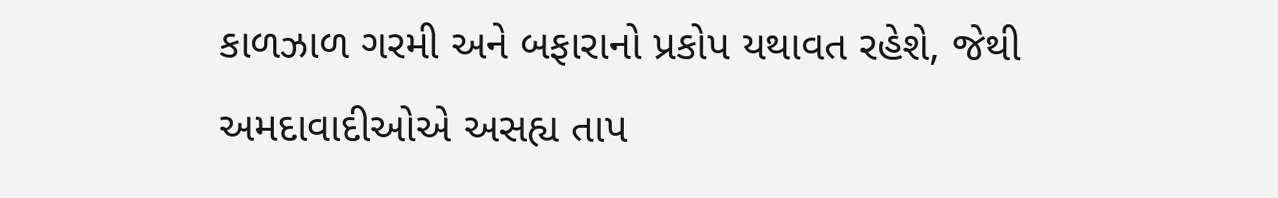કાળઝાળ ગરમી અને બફારાનો પ્રકોપ યથાવત રહેશે, જેથી અમદાવાદીઓએ અસહ્ય તાપ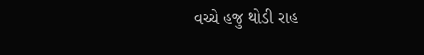વચ્ચે હજુ થોડી રાહ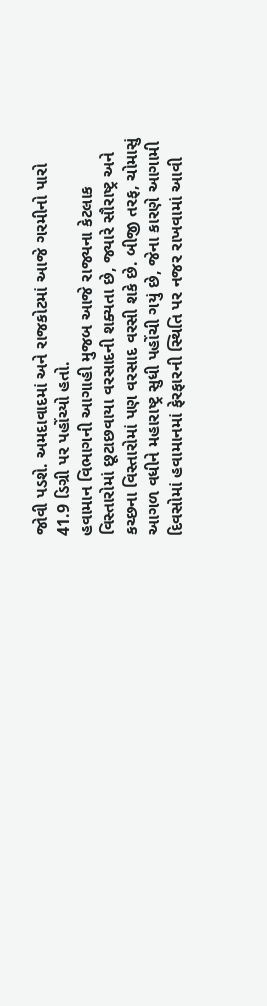જોવી પડશે. અમદાવાદમાં અને રાજકોટમાં આજે ગરમીનો પારો 41.9 ડિગ્રી પર પહોંચ્યો હતો.
હવામાન વિભાગની આગાહી મુજબ આજે રાજ્યના કેટલાક વિસ્તારોમાં છૂટાછવાયા વરસાદની શક્યતા છે, જ્યારે સૌરાષ્ટ્ર અને કચ્છના વિસ્તારોમાં પણ વરસાદ વરસી શકે છે. બીજી તરફ, ચોમાસું આગળ વધીને મહારાષ્ટ્ર સુધી પહોંચી ગયું છે, જેના કારણે આગામી દિવસોમાં હવામાનમાં ફેરફારની સ્થિતિ પર નજર રાખવામાં આવી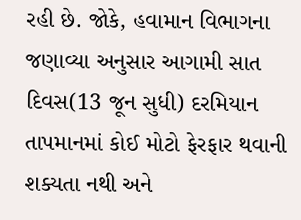રહી છે. જોકે, હવામાન વિભાગના જણાવ્યા અનુસાર આગામી સાત દિવસ(13 જૂન સુધી) દરમિયાન તાપમાનમાં કોઈ મોટો ફેરફાર થવાની શક્યતા નથી અને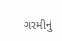ગરમીનું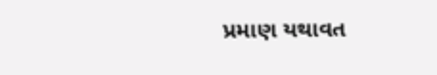પ્રમાણ યથાવત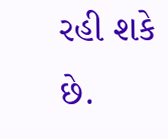રહી શકે છે.